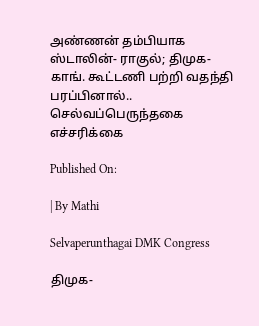அண்ணன் தம்பியாக ஸ்டாலின்- ராகுல்; திமுக- காங். கூட்டணி பற்றி வதந்தி பரப்பினால்.. செல்வப்பெருந்தகை எச்சரிக்கை

Published On:

| By Mathi

Selvaperunthagai DMK Congress

திமுக-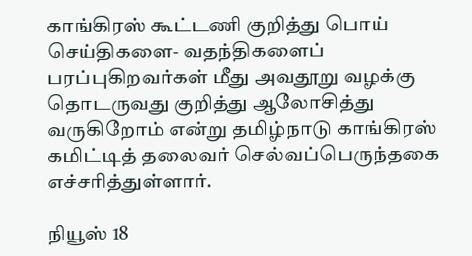காங்கிரஸ் கூட்டணி குறித்து பொய் செய்திகளை- வதந்திகளைப் பரப்புகிறவர்கள் மீது அவதூறு வழக்கு தொடருவது குறித்து ஆலோசித்து வருகிறோம் என்று தமிழ்நாடு காங்கிரஸ் கமிட்டித் தலைவர் செல்வப்பெருந்தகை எச்சரித்துள்ளார்.

நியூஸ் 18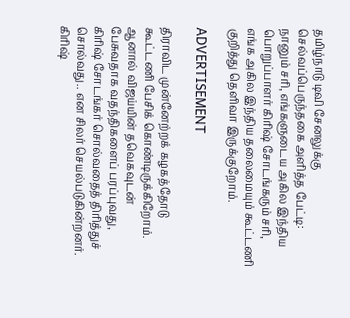தமிழ்நாடு டிவி சேனலுக்கு செல்வப்பெருந்தகை அளித்த பேட்டி: நானும் சரி, எங்களுடைய அகில இந்திய பொறுப்பாளர் கிரிஷ் சோடங்கரும் சரி, எங்க அகில இந்திய தலைமையும் கூட்டணி குறித்து தெளிவா இருக்குறோம்.

ADVERTISEMENT

திராவிட முன்னேற்றக் கழகத்தோடு கூட்டணி பேசிக் கொண்டிருக்கிறோம். ஆனால் விஜய்யின் தவெகவுடன் பேசுவதாக வதந்திகளைப் பரப்புவது, கிரிஷ் சோடங்கர் சொல்வதைத் திரித்துச் சொல்வது.. என சிலர் செயல்படுகின்றனர். கிரிஷ்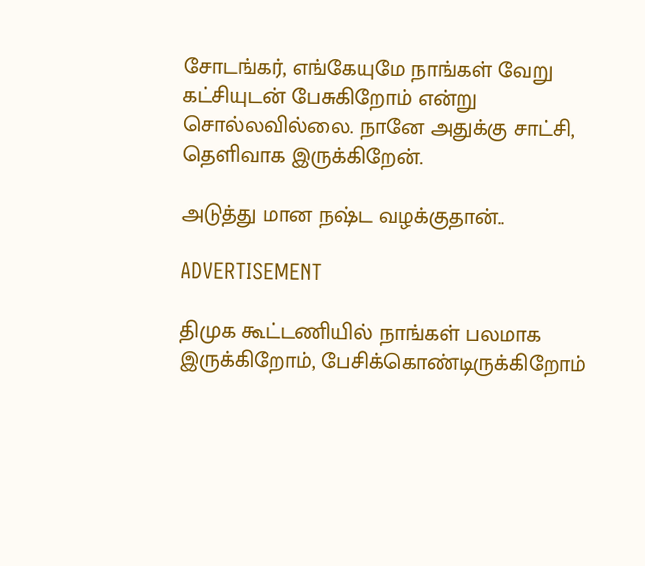சோடங்கர், எங்கேயுமே நாங்கள் வேறு கட்சியுடன் பேசுகிறோம் என்று சொல்லவில்லை. நானே அதுக்கு சாட்சி, தெளிவாக இருக்கிறேன்.

அடுத்து மான நஷ்ட வழக்குதான்..

ADVERTISEMENT

திமுக கூட்டணியில் நாங்கள் பலமாக இருக்கிறோம், பேசிக்கொண்டிருக்கிறோம்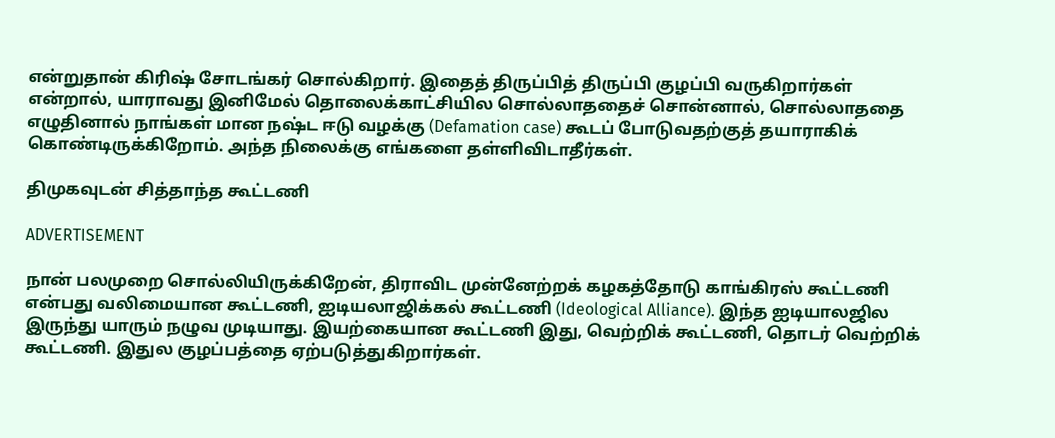என்றுதான் கிரிஷ் சோடங்கர் சொல்கிறார். இதைத் திருப்பித் திருப்பி குழப்பி வருகிறார்கள் என்றால், யாராவது இனிமேல் தொலைக்காட்சியில சொல்லாததைச் சொன்னால், சொல்லாததை எழுதினால் நாங்கள் மான நஷ்ட ஈடு வழக்கு (Defamation case) கூடப் போடுவதற்குத் தயாராகிக் கொண்டிருக்கிறோம். அந்த நிலைக்கு எங்களை தள்ளிவிடாதீர்கள்.

திமுகவுடன் சித்தாந்த கூட்டணி

ADVERTISEMENT

நான் பலமுறை சொல்லியிருக்கிறேன், திராவிட முன்னேற்றக் கழகத்தோடு காங்கிரஸ் கூட்டணி என்பது வலிமையான கூட்டணி, ஐடியலாஜிக்கல் கூட்டணி (Ideological Alliance). இந்த ஐடியாலஜில இருந்து யாரும் நழுவ முடியாது. இயற்கையான கூட்டணி இது, வெற்றிக் கூட்டணி, தொடர் வெற்றிக் கூட்டணி. இதுல குழப்பத்தை ஏற்படுத்துகிறார்கள்.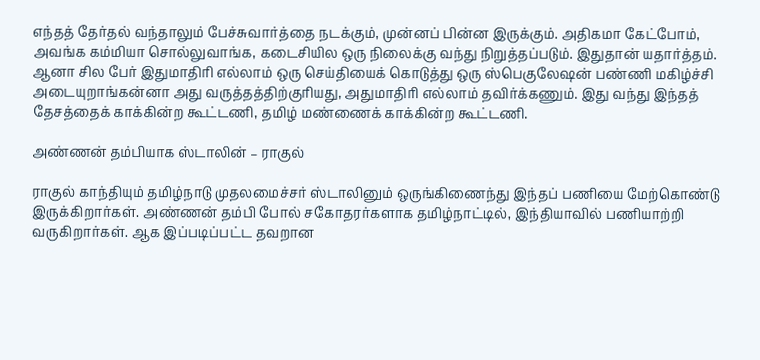எந்தத் தேர்தல் வந்தாலும் பேச்சுவார்த்தை நடக்கும், முன்னப் பின்ன இருக்கும். அதிகமா கேட்போம், அவங்க கம்மியா சொல்லுவாங்க, கடைசியில ஒரு நிலைக்கு வந்து நிறுத்தப்படும். இதுதான் யதார்த்தம். ஆனா சில பேர் இதுமாதிரி எல்லாம் ஒரு செய்தியைக் கொடுத்து ஒரு ஸ்பெகுலேஷன் பண்ணி மகிழ்ச்சி அடையுறாங்கன்னா அது வருத்தத்திற்குரியது, அதுமாதிரி எல்லாம் தவிர்க்கணும். இது வந்து இந்தத் தேசத்தைக் காக்கின்ற கூட்டணி, தமிழ் மண்ணைக் காக்கின்ற கூட்டணி.

அண்ணன் தம்பியாக ஸ்டாலின் – ராகுல்

ராகுல் காந்தியும் தமிழ்நாடு முதலமைச்சர் ஸ்டாலினும் ஒருங்கிணைந்து இந்தப் பணியை மேற்கொண்டு இருக்கிறார்கள். அண்ணன் தம்பி போல் சகோதரர்களாக தமிழ்நாட்டில், இந்தியாவில் பணியாற்றி வருகிறார்கள். ஆக இப்படிப்பட்ட தவறான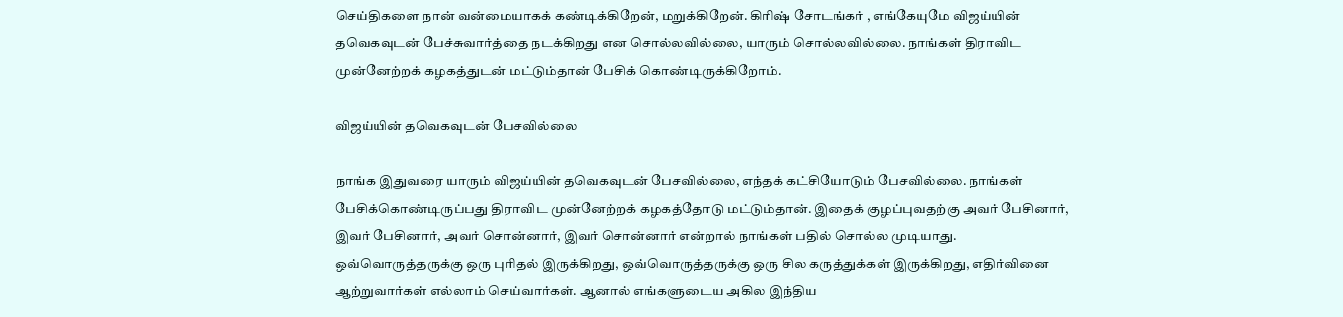செய்திகளை நான் வன்மையாகக் கண்டிக்கிறேன், மறுக்கிறேன். கிரிஷ் சோடங்கர் , எங்கேயுமே விஜய்யின் தவெகவுடன் பேச்சுவார்த்தை நடக்கிறது என சொல்லவில்லை, யாரும் சொல்லவில்லை. நாங்கள் திராவிட முன்னேற்றக் கழகத்துடன் மட்டும்தான் பேசிக் கொண்டிருக்கிறோம்.

விஜய்யின் தவெகவுடன் பேசவில்லை

நாங்க இதுவரை யாரும் விஜய்யின் தவெகவுடன் பேசவில்லை, எந்தக் கட்சியோடும் பேசவில்லை. நாங்கள் பேசிக்கொண்டிருப்பது திராவிட முன்னேற்றக் கழகத்தோடு மட்டும்தான். இதைக் குழப்புவதற்கு அவர் பேசினார், இவர் பேசினார், அவர் சொன்னார், இவர் சொன்னார் என்றால் நாங்கள் பதில் சொல்ல முடியாது. ஒவ்வொருத்தருக்கு ஒரு புரிதல் இருக்கிறது, ஒவ்வொருத்தருக்கு ஒரு சில கருத்துக்கள் இருக்கிறது, எதிர்வினை ஆற்றுவார்கள் எல்லாம் செய்வார்கள். ஆனால் எங்களுடைய அகில இந்திய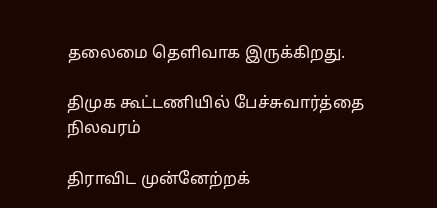தலைமை தெளிவாக இருக்கிறது.

திமுக கூட்டணியில் பேச்சுவார்த்தை நிலவரம்

திராவிட முன்னேற்றக்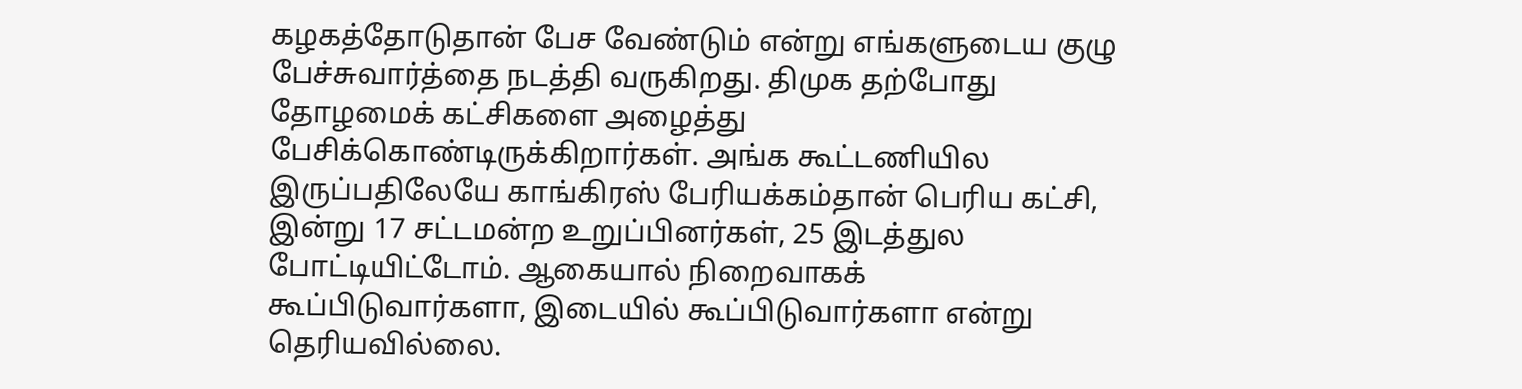கழகத்தோடுதான் பேச வேண்டும் என்று எங்களுடைய குழு பேச்சுவார்த்தை நடத்தி வருகிறது. திமுக தற்போது தோழமைக் கட்சிகளை அழைத்து பேசிக்கொண்டிருக்கிறார்கள். அங்க கூட்டணியில இருப்பதிலேயே காங்கிரஸ் பேரியக்கம்தான் பெரிய கட்சி, இன்று 17 சட்டமன்ற உறுப்பினர்கள், 25 இடத்துல போட்டியிட்டோம். ஆகையால் நிறைவாகக் கூப்பிடுவார்களா, இடையில் கூப்பிடுவார்களா என்று தெரியவில்லை.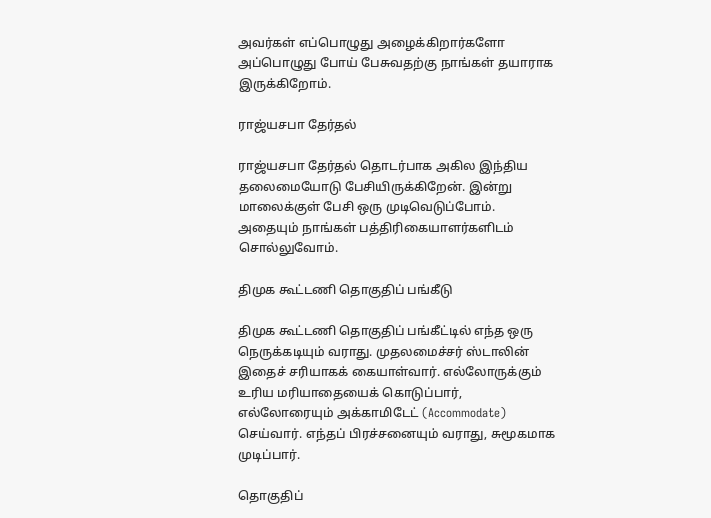அவர்கள் எப்பொழுது அழைக்கிறார்களோ அப்பொழுது போய் பேசுவதற்கு நாங்கள் தயாராக இருக்கிறோம்.

ராஜ்யசபா தேர்தல்

ராஜ்யசபா தேர்தல் தொடர்பாக அகில இந்திய தலைமையோடு பேசியிருக்கிறேன். இன்று மாலைக்குள் பேசி ஒரு முடிவெடுப்போம். அதையும் நாங்கள் பத்திரிகையாளர்களிடம் சொல்லுவோம்.

திமுக கூட்டணி தொகுதிப் பங்கீடு

திமுக கூட்டணி தொகுதிப் பங்கீட்டில் எந்த ஒரு நெருக்கடியும் வராது. முதலமைச்சர் ஸ்டாலின் இதைச் சரியாகக் கையாள்வார். எல்லோருக்கும் உரிய மரியாதையைக் கொடுப்பார், எல்லோரையும் அக்காமிடேட் (Accommodate) செய்வார். எந்தப் பிரச்சனையும் வராது, சுமூகமாக முடிப்பார்.

தொகுதிப்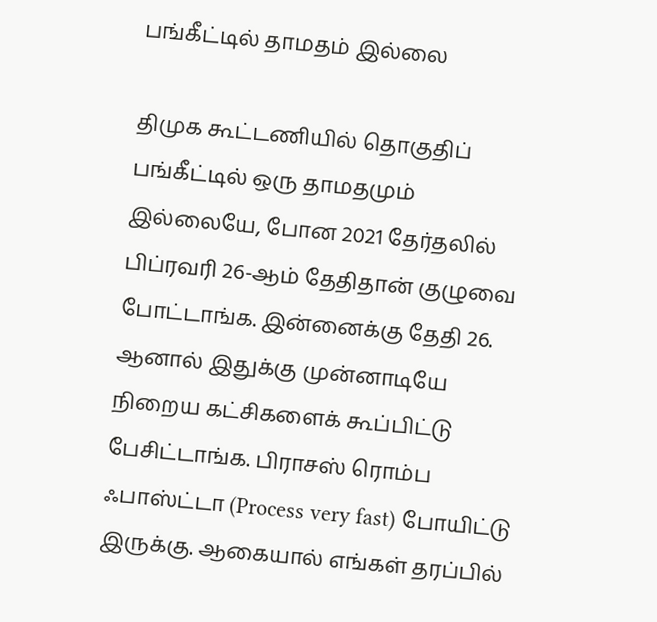பங்கீட்டில் தாமதம் இல்லை

திமுக கூட்டணியில் தொகுதிப் பங்கீட்டில் ஒரு தாமதமும் இல்லையே, போன 2021 தேர்தலில் பிப்ரவரி 26-ஆம் தேதிதான் குழுவை போட்டாங்க. இன்னைக்கு தேதி 26. ஆனால் இதுக்கு முன்னாடியே நிறைய கட்சிகளைக் கூப்பிட்டு பேசிட்டாங்க. பிராசஸ் ரொம்ப ஃபாஸ்ட்டா (Process very fast) போயிட்டு இருக்கு. ஆகையால் எங்கள் தரப்பில்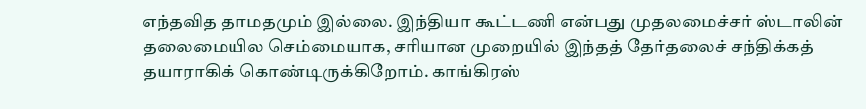எந்தவித தாமதமும் இல்லை. இந்தியா கூட்டணி என்பது முதலமைச்சர் ஸ்டாலின் தலைமையில செம்மையாக, சரியான முறையில் இந்தத் தேர்தலைச் சந்திக்கத் தயாராகிக் கொண்டிருக்கிறோம். காங்கிரஸ்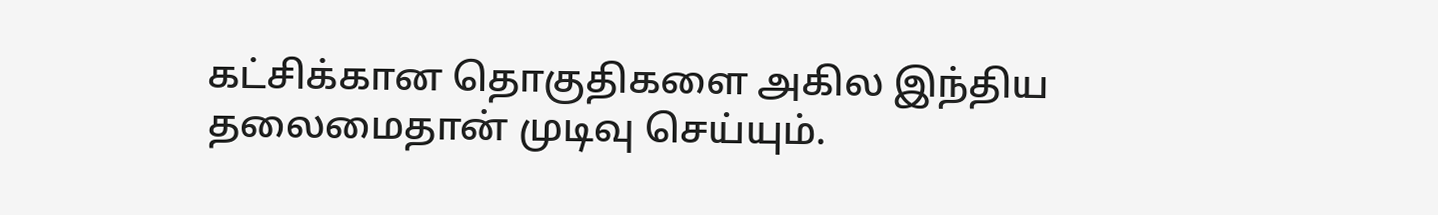கட்சிக்கான தொகுதிகளை அகில இந்திய தலைமைதான் முடிவு செய்யும்.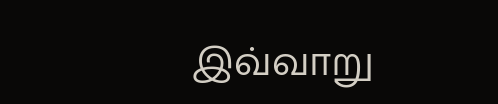இவ்வாறு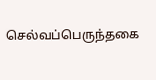செல்வப்பெருந்தகை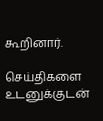கூறினார்.

செய்திகளை உடனுக்குடன்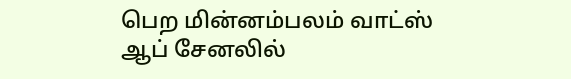பெற மின்னம்பலம் வாட்ஸ் ஆப் சேனலில்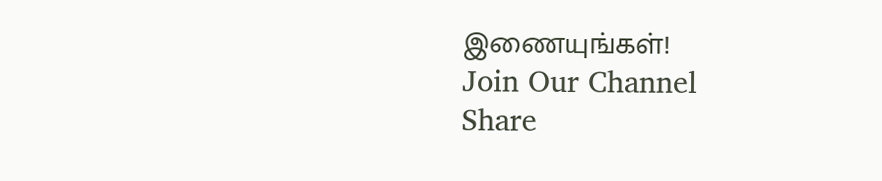இணையுங்கள்!
Join Our Channel
Share